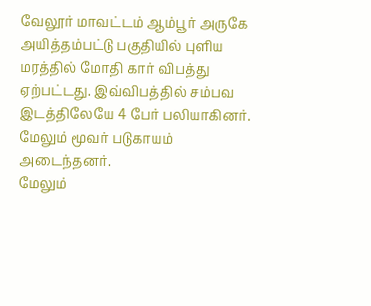வேலூர் மாவட்டம் ஆம்பூர் அருகே அயித்தம்பட்டு பகுதியில் புளிய மரத்தில் மோதி கார் விபத்து ஏற்பட்டது. இவ்விபத்தில் சம்பவ இடத்திலேயே 4 பேர் பலியாகினர். மேலும் மூவர் படுகாயம் அடைந்தனர்.
மேலும்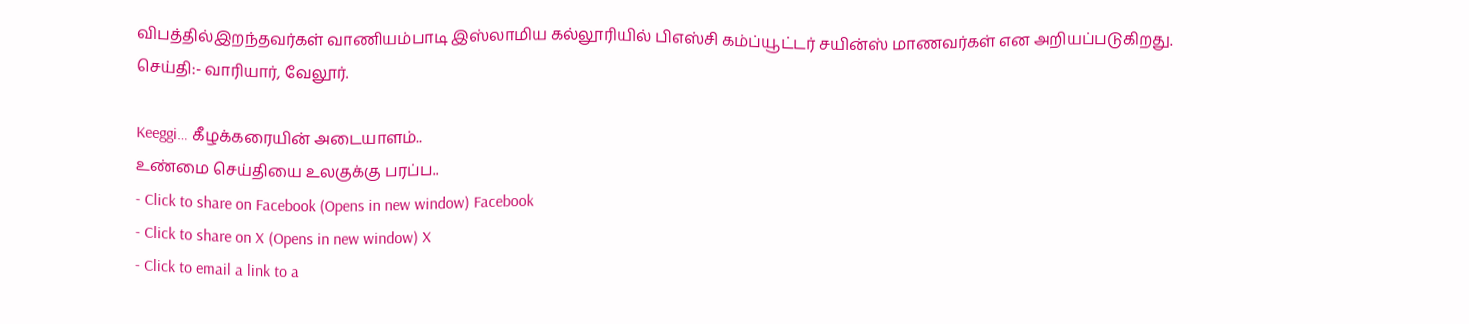விபத்தில்இறந்தவர்கள் வாணியம்பாடி இஸ்லாமிய கல்லூரியில் பிஎஸ்சி கம்ப்யூட்டர் சயின்ஸ் மாணவர்கள் என அறியப்படுகிறது.
செய்தி:- வாரியார், வேலூர்.

Keeggi… கீழக்கரையின் அடையாளம்..
உண்மை செய்தியை உலகுக்கு பரப்ப..
- Click to share on Facebook (Opens in new window) Facebook
- Click to share on X (Opens in new window) X
- Click to email a link to a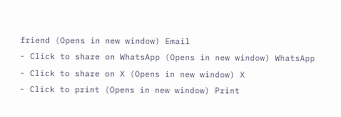friend (Opens in new window) Email
- Click to share on WhatsApp (Opens in new window) WhatsApp
- Click to share on X (Opens in new window) X
- Click to print (Opens in new window) Print